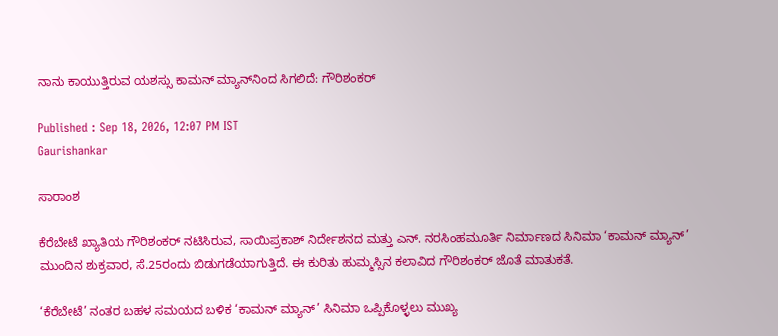ನಾನು ಕಾಯುತ್ತಿರುವ ಯಶಸ್ಸು ಕಾಮನ್‌ ಮ್ಯಾನ್‌ನಿಂದ ಸಿಗಲಿದೆ: ಗೌರಿಶಂಕರ್

Published : Sep 18, 2026, 12:07 PM IST
Gaurishankar

ಸಾರಾಂಶ

ಕೆರೆಬೇಟೆ ಖ್ಯಾತಿಯ ಗೌರಿಶಂಕರ್ ನಟಿಸಿರುವ, ಸಾಯಿಪ್ರಕಾಶ್ ನಿರ್ದೇಶನದ ಮತ್ತು ಎನ್. ನರಸಿಂಹಮೂರ್ತಿ ನಿರ್ಮಾಣದ ಸಿನಿಮಾ ‘ಕಾಮನ್‌ ಮ್ಯಾನ್‌’ ಮುಂದಿನ ಶುಕ್ರವಾರ, ಸೆ.25ರಂದು ಬಿಡುಗಡೆಯಾಗುತ್ತಿದೆ. ಈ ಕುರಿತು ಹುಮ್ಮಸ್ಸಿನ ಕಲಾವಿದ ಗೌರಿಶಂಕರ್ ಜೊತೆ ಮಾತುಕತೆ.

‘ಕೆರೆಬೇಟೆ’ ನಂತರ ಬಹಳ ಸಮಯದ ಬಳಿಕ ‘ಕಾಮನ್ ಮ್ಯಾನ್’ ಸಿನಿಮಾ ಒಪ್ಪಿಕೊಳ್ಳಲು ಮುಖ್ಯ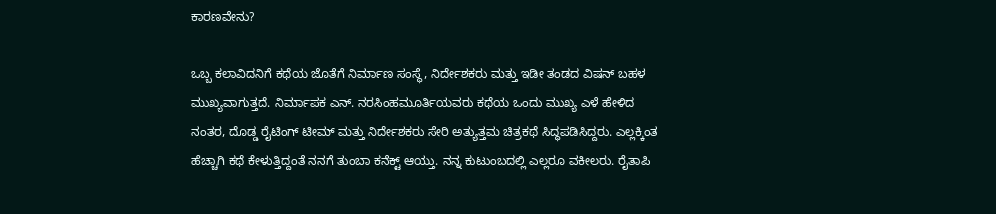ಕಾರಣವೇನು?

ಒಬ್ಬ ಕಲಾವಿದನಿಗೆ ಕಥೆಯ ಜೊತೆಗೆ ನಿರ್ಮಾಣ ಸಂಸ್ಥೆ, ನಿರ್ದೇಶಕರು ಮತ್ತು ಇಡೀ ತಂಡದ ವಿಷನ್ ಬಹಳ ಮುಖ್ಯವಾಗುತ್ತದೆ. ನಿರ್ಮಾಪಕ ಎನ್. ನರಸಿಂಹಮೂರ್ತಿಯವರು ಕಥೆಯ ಒಂದು ಮುಖ್ಯ ಎಳೆ ಹೇಳಿದ ನಂತರ, ದೊಡ್ಡ ರೈಟಿಂಗ್ ಟೀಮ್ ಮತ್ತು ನಿರ್ದೇಶಕರು ಸೇರಿ ಅತ್ಯುತ್ತಮ ಚಿತ್ರಕಥೆ ಸಿದ್ಧಪಡಿಸಿದ್ದರು. ಎಲ್ಲಕ್ಕಿಂತ ಹೆಚ್ಚಾಗಿ ಕಥೆ ಕೇಳುತ್ತಿದ್ದಂತೆ ನನಗೆ ತುಂಬಾ ಕನೆಕ್ಟ್ ಆಯ್ತು. ನನ್ನ ಕುಟುಂಬದಲ್ಲಿ ಎಲ್ಲರೂ ವಕೀಲರು. ರೈತಾಪಿ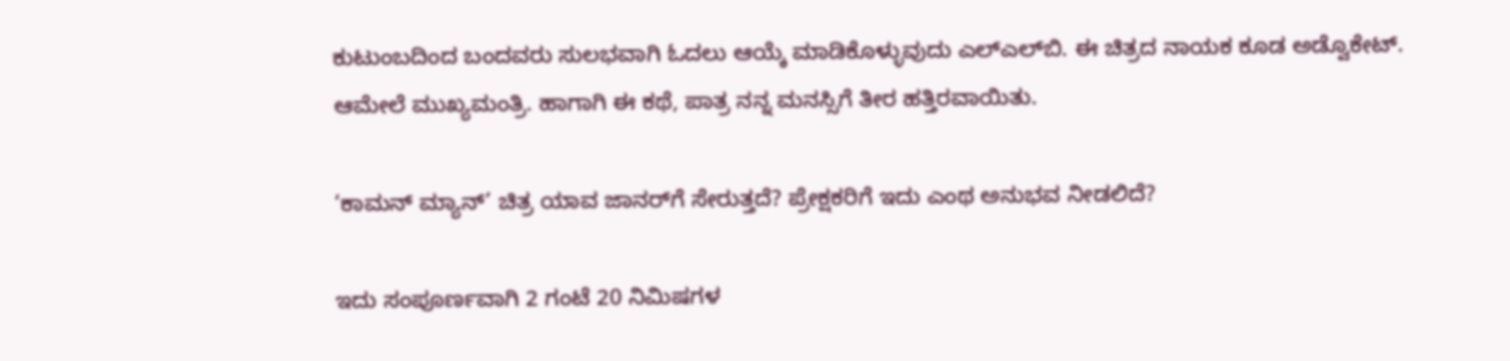ಕುಟುಂಬದಿಂದ ಬಂದವರು ಸುಲಭವಾಗಿ ಓದಲು ಆಯ್ಕೆ ಮಾಡಿಕೊಳ್ಳುವುದು ಎಲ್‌ಎಲ್‌ಬಿ. ಈ ಚಿತ್ರದ ನಾಯಕ ಕೂಡ ಅಡ್ವೊಕೇಟ್. ಆಮೇಲೆ ಮುಖ್ಯಮಂತ್ರಿ. ಹಾಗಾಗಿ ಈ ಕಥೆ, ಪಾತ್ರ ನನ್ನ ಮನಸ್ಸಿಗೆ ತೀರ ಹತ್ತಿರವಾಯಿತು.

‘ಕಾಮನ್ ಮ್ಯಾನ್’ ಚಿತ್ರ ಯಾವ ಜಾನರ್‌ಗೆ ಸೇರುತ್ತದೆ? ಪ್ರೇಕ್ಷಕರಿಗೆ ಇದು ಎಂಥ ಅನುಭವ ನೀಡಲಿದೆ?

ಇದು ಸಂಪೂರ್ಣವಾಗಿ 2 ಗಂಟೆ 20 ನಿಮಿಷಗಳ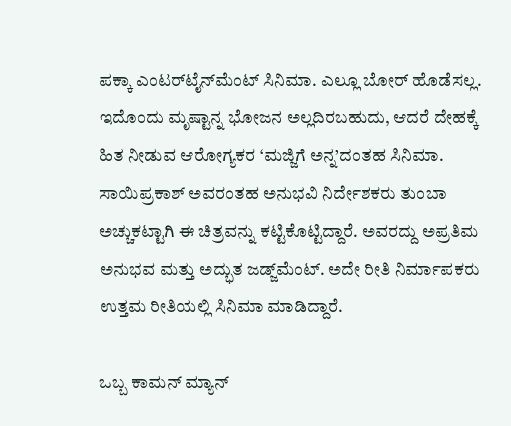ಪಕ್ಕಾ ಎಂಟರ್‌ಟೈನ್‌ಮೆಂಟ್ ಸಿನಿಮಾ. ಎಲ್ಲೂ ಬೋರ್ ಹೊಡೆಸಲ್ಲ. ಇದೊಂದು ಮೃಷ್ಟಾನ್ನ ಭೋಜನ ಅಲ್ಲದಿರಬಹುದು, ಆದರೆ ದೇಹಕ್ಕೆ ಹಿತ ನೀಡುವ ಆರೋಗ್ಯಕರ ‘ಮಜ್ಜಿಗೆ ಅನ್ನ’ದಂತಹ ಸಿನಿಮಾ. ಸಾಯಿಪ್ರಕಾಶ್ ಅವರಂತಹ ಅನುಭವಿ ನಿರ್ದೇಶಕರು ತುಂಬಾ ಅಚ್ಚುಕಟ್ಟಾಗಿ ಈ ಚಿತ್ರವನ್ನು ಕಟ್ಟಿಕೊಟ್ಟಿದ್ದಾರೆ. ಅವರದ್ದು ಅಪ್ರತಿಮ ಅನುಭವ ಮತ್ತು ಅದ್ಭುತ ಜಡ್ಜ್‌ಮೆಂಟ್. ಅದೇ ರೀತಿ ನಿರ್ಮಾಪಕರು ಉತ್ತಮ ರೀತಿಯಲ್ಲಿ ಸಿನಿಮಾ ಮಾಡಿದ್ದಾರೆ.

ಒಬ್ಬ ಕಾಮನ್ ಮ್ಯಾನ್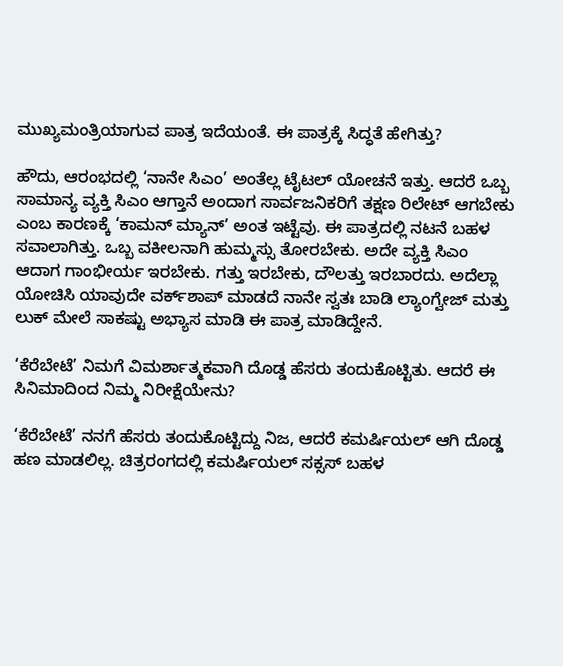ಮುಖ್ಯಮಂತ್ರಿಯಾಗುವ ಪಾತ್ರ ಇದೆಯಂತೆ. ಈ ಪಾತ್ರಕ್ಕೆ ಸಿದ್ಧತೆ ಹೇಗಿತ್ತು?

ಹೌದು, ಆರಂಭದಲ್ಲಿ ‘ನಾನೇ ಸಿಎಂ’ ಅಂತೆಲ್ಲ ಟೈಟಲ್ ಯೋಚನೆ ಇತ್ತು. ಆದರೆ ಒಬ್ಬ ಸಾಮಾನ್ಯ ವ್ಯಕ್ತಿ ಸಿಎಂ ಆಗ್ತಾನೆ ಅಂದಾಗ ಸಾರ್ವಜನಿಕರಿಗೆ ತಕ್ಷಣ ರಿಲೇಟ್ ಆಗಬೇಕು ಎಂಬ ಕಾರಣಕ್ಕೆ ‘ಕಾಮನ್ ಮ್ಯಾನ್’ ಅಂತ ಇಟ್ಟೆವು. ಈ ಪಾತ್ರದಲ್ಲಿ ನಟನೆ ಬಹಳ ಸವಾಲಾಗಿತ್ತು. ಒಬ್ಬ ವಕೀಲನಾಗಿ ಹುಮ್ಮಸ್ಸು ತೋರಬೇಕು. ಅದೇ ವ್ಯಕ್ತಿ ಸಿಎಂ ಆದಾಗ ಗಾಂಭೀರ್ಯ ಇರಬೇಕು. ಗತ್ತು ಇರಬೇಕು, ದೌಲತ್ತು ಇರಬಾರದು. ಅದೆಲ್ಲಾ ಯೋಚಿಸಿ ಯಾವುದೇ ವರ್ಕ್‌ಶಾಪ್ ಮಾಡದೆ ನಾನೇ ಸ್ವತಃ ಬಾಡಿ ಲ್ಯಾಂಗ್ವೇಜ್ ಮತ್ತು ಲುಕ್ ಮೇಲೆ ಸಾಕಷ್ಟು ಅಭ್ಯಾಸ ಮಾಡಿ ಈ ಪಾತ್ರ ಮಾಡಿದ್ದೇನೆ.

‘ಕೆರೆಬೇಟೆ’ ನಿಮಗೆ ವಿಮರ್ಶಾತ್ಮಕವಾಗಿ ದೊಡ್ಡ ಹೆಸರು ತಂದುಕೊಟ್ಟಿತು. ಆದರೆ ಈ ಸಿನಿಮಾದಿಂದ ನಿಮ್ಮ ನಿರೀಕ್ಷೆಯೇನು?

‘ಕೆರೆಬೇಟೆ’ ನನಗೆ ಹೆಸರು ತಂದುಕೊಟ್ಟಿದ್ದು ನಿಜ, ಆದರೆ ಕಮರ್ಷಿಯಲ್ ಆಗಿ ದೊಡ್ಡ ಹಣ ಮಾಡಲಿಲ್ಲ. ಚಿತ್ರರಂಗದಲ್ಲಿ ಕಮರ್ಷಿಯಲ್ ಸಕ್ಸಸ್ ಬಹಳ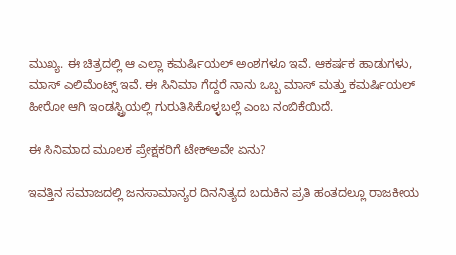ಮುಖ್ಯ. ಈ ಚಿತ್ರದಲ್ಲಿ ಆ ಎಲ್ಲಾ ಕಮರ್ಷಿಯಲ್ ಅಂಶಗಳೂ ಇವೆ. ಆಕರ್ಷಕ ಹಾಡುಗಳು, ಮಾಸ್ ಎಲಿಮೆಂಟ್ಸ್ ಇವೆ. ಈ ಸಿನಿಮಾ ಗೆದ್ದರೆ ನಾನು ಒಬ್ಬ ಮಾಸ್ ಮತ್ತು ಕಮರ್ಷಿಯಲ್ ಹೀರೋ ಆಗಿ ಇಂಡಸ್ಟ್ರಿಯಲ್ಲಿ ಗುರುತಿಸಿಕೊಳ್ಳಬಲ್ಲೆ ಎಂಬ ನಂಬಿಕೆಯಿದೆ.

ಈ ಸಿನಿಮಾದ ಮೂಲಕ ಪ್ರೇಕ್ಷಕರಿಗೆ ಟೇಕ್ಅವೇ ಏನು?

ಇವತ್ತಿನ ಸಮಾಜದಲ್ಲಿ ಜನಸಾಮಾನ್ಯರ ದಿನನಿತ್ಯದ ಬದುಕಿನ ಪ್ರತಿ ಹಂತದಲ್ಲೂ ರಾಜಕೀಯ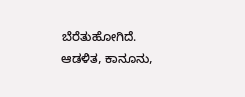ಬೆರೆತುಹೋಗಿದೆ. ಆಡಳಿತ, ಕಾನೂನು,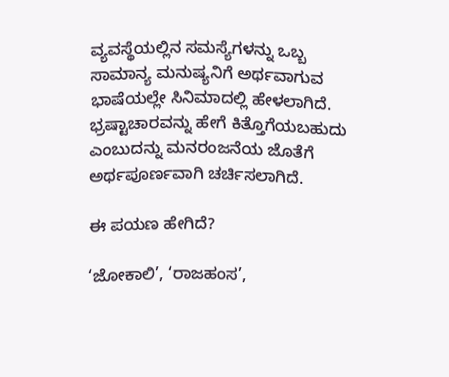ವ್ಯವಸ್ಥೆಯಲ್ಲಿನ ಸಮಸ್ಯೆಗಳನ್ನು ಒಬ್ಬ ಸಾಮಾನ್ಯ ಮನುಷ್ಯನಿಗೆ ಅರ್ಥವಾಗುವ ಭಾಷೆಯಲ್ಲೇ ಸಿನಿಮಾದಲ್ಲಿ ಹೇಳಲಾಗಿದೆ. ಭ್ರಷ್ಟಾಚಾರವನ್ನು ಹೇಗೆ ಕಿತ್ತೊಗೆಯಬಹುದು ಎಂಬುದನ್ನು ಮನರಂಜನೆಯ ಜೊತೆಗೆ ಅರ್ಥಪೂರ್ಣವಾಗಿ ಚರ್ಚಿಸಲಾಗಿದೆ.

ಈ ಪಯಣ ಹೇಗಿದೆ?

‘ಜೋಕಾಲಿ’, ‘ರಾಜಹಂಸ’,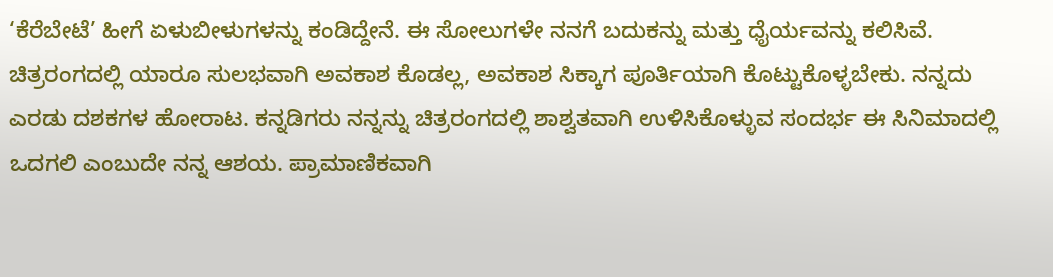‘ಕೆರೆಬೇಟೆ’ ಹೀಗೆ ಏಳುಬೀಳುಗಳನ್ನು ಕಂಡಿದ್ದೇನೆ. ಈ ಸೋಲುಗಳೇ ನನಗೆ ಬದುಕನ್ನು ಮತ್ತು ಧೈರ್ಯವನ್ನು ಕಲಿಸಿವೆ. ಚಿತ್ರರಂಗದಲ್ಲಿ ಯಾರೂ ಸುಲಭವಾಗಿ ಅವಕಾಶ ಕೊಡಲ್ಲ, ಅವಕಾಶ ಸಿಕ್ಕಾಗ ಪೂರ್ತಿಯಾಗಿ ಕೊಟ್ಟುಕೊಳ್ಳಬೇಕು. ನನ್ನದು ಎರಡು ದಶಕಗಳ ಹೋರಾಟ. ಕನ್ನಡಿಗರು ನನ್ನನ್ನು ಚಿತ್ರರಂಗದಲ್ಲಿ ಶಾಶ್ವತವಾಗಿ ಉಳಿಸಿಕೊಳ್ಳುವ ಸಂದರ್ಭ ಈ ಸಿನಿಮಾದಲ್ಲಿ ಒದಗಲಿ ಎಂಬುದೇ ನನ್ನ ಆಶಯ. ಪ್ರಾಮಾಣಿಕವಾಗಿ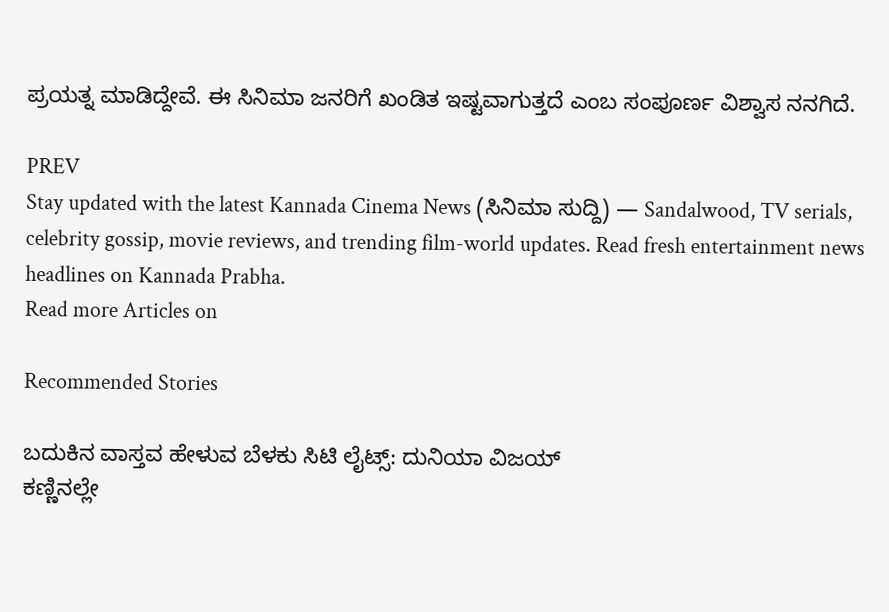ಪ್ರಯತ್ನ ಮಾಡಿದ್ದೇವೆ. ಈ ಸಿನಿಮಾ ಜನರಿಗೆ ಖಂಡಿತ ಇಷ್ಟವಾಗುತ್ತದೆ ಎಂಬ ಸಂಪೂರ್ಣ ವಿಶ್ವಾಸ ನನಗಿದೆ.

PREV
Stay updated with the latest Kannada Cinema News (ಸಿನಿಮಾ ಸುದ್ದಿ) — Sandalwood, TV serials, celebrity gossip, movie reviews, and trending film-world updates. Read fresh entertainment news headlines on Kannada Prabha.
Read more Articles on

Recommended Stories

ಬದುಕಿನ ವಾಸ್ತವ ಹೇಳುವ ಬೆಳಕು ಸಿಟಿ ಲೈಟ್ಸ್: ದುನಿಯಾ ವಿಜಯ್‌
ಕಣ್ಣಿನಲ್ಲೇ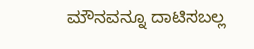ಮೌನವನ್ನೂ ದಾಟಿಸಬಲ್ಲ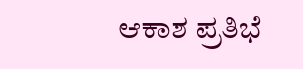ಆಕಾಶ ಪ್ರತಿಭೆ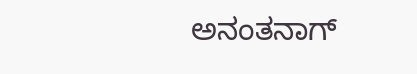ಅನಂತನಾಗ್